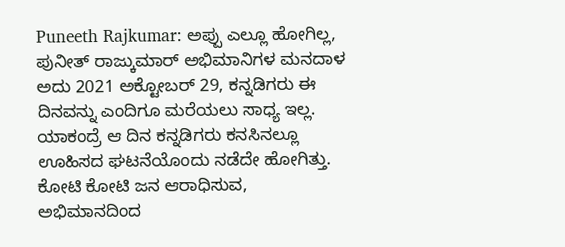Puneeth Rajkumar: ಅಪ್ಪು ಎಲ್ಲೂ ಹೋಗಿಲ್ಲ, ಪುನೀತ್ ರಾಜ್ಕುಮಾರ್ ಅಭಿಮಾನಿಗಳ ಮನದಾಳ
ಅದು 2021 ಅಕ್ಟೋಬರ್ 29, ಕನ್ನಡಿಗರು ಈ ದಿನವನ್ನು ಎಂದಿಗೂ ಮರೆಯಲು ಸಾಧ್ಯ ಇಲ್ಲ. ಯಾಕಂದ್ರೆ ಆ ದಿನ ಕನ್ನಡಿಗರು ಕನಸಿನಲ್ಲೂ ಊಹಿಸದ ಘಟನೆಯೊಂದು ನಡೆದೇ ಹೋಗಿತ್ತು. ಕೋಟಿ ಕೋಟಿ ಜನ ಆರಾಧಿಸುವ, ಅಭಿಮಾನದಿಂದ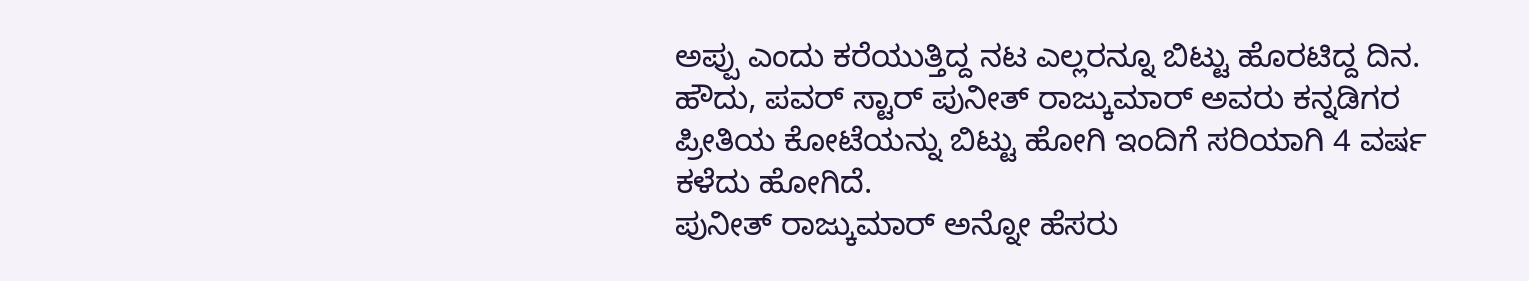ಅಪ್ಪು ಎಂದು ಕರೆಯುತ್ತಿದ್ದ ನಟ ಎಲ್ಲರನ್ನೂ ಬಿಟ್ಟು ಹೊರಟಿದ್ದ ದಿನ. ಹೌದು, ಪವರ್ ಸ್ಟಾರ್ ಪುನೀತ್ ರಾಜ್ಕುಮಾರ್ ಅವರು ಕನ್ನಡಿಗರ ಪ್ರೀತಿಯ ಕೋಟೆಯನ್ನು ಬಿಟ್ಟು ಹೋಗಿ ಇಂದಿಗೆ ಸರಿಯಾಗಿ 4 ವರ್ಷ ಕಳೆದು ಹೋಗಿದೆ.
ಪುನೀತ್ ರಾಜ್ಕುಮಾರ್ ಅನ್ನೋ ಹೆಸರು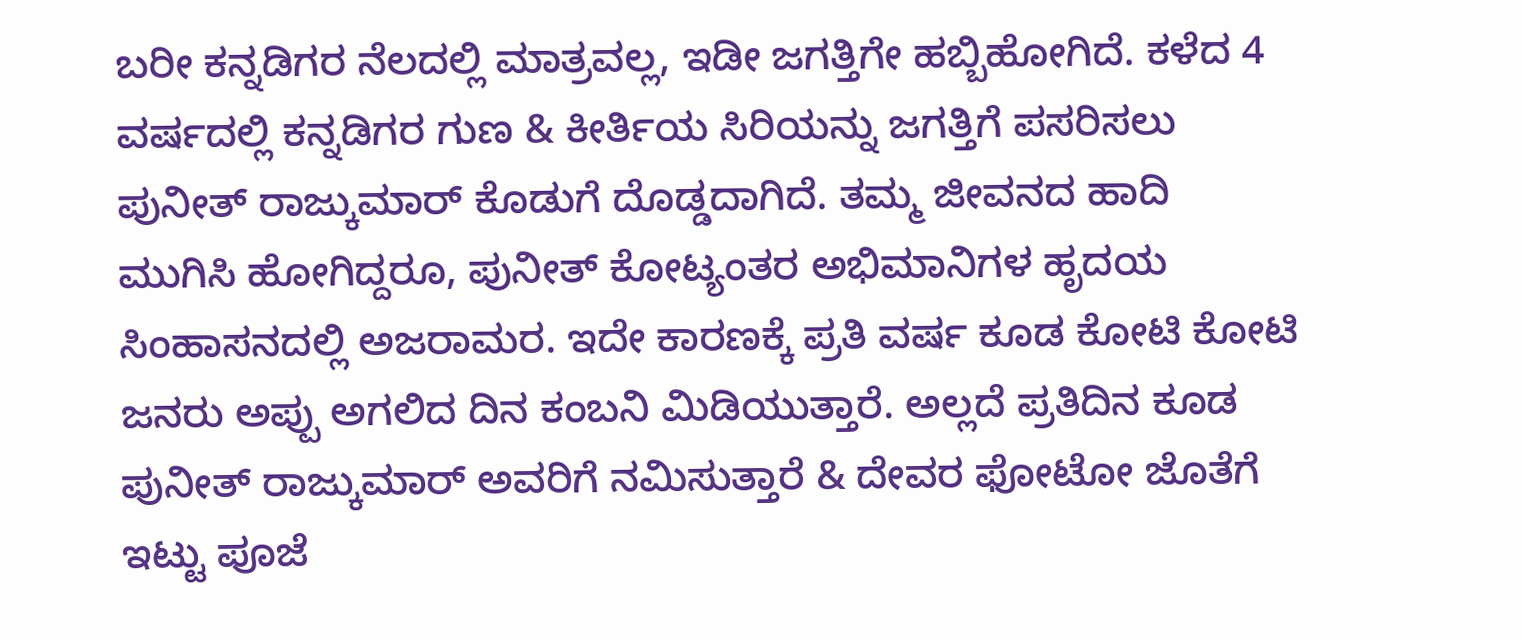ಬರೀ ಕನ್ನಡಿಗರ ನೆಲದಲ್ಲಿ ಮಾತ್ರವಲ್ಲ, ಇಡೀ ಜಗತ್ತಿಗೇ ಹಬ್ಬಿಹೋಗಿದೆ. ಕಳೆದ 4 ವರ್ಷದಲ್ಲಿ ಕನ್ನಡಿಗರ ಗುಣ & ಕೀರ್ತಿಯ ಸಿರಿಯನ್ನು ಜಗತ್ತಿಗೆ ಪಸರಿಸಲು ಪುನೀತ್ ರಾಜ್ಕುಮಾರ್ ಕೊಡುಗೆ ದೊಡ್ಡದಾಗಿದೆ. ತಮ್ಮ ಜೀವನದ ಹಾದಿ ಮುಗಿಸಿ ಹೋಗಿದ್ದರೂ, ಪುನೀತ್ ಕೋಟ್ಯಂತರ ಅಭಿಮಾನಿಗಳ ಹೃದಯ ಸಿಂಹಾಸನದಲ್ಲಿ ಅಜರಾಮರ. ಇದೇ ಕಾರಣಕ್ಕೆ ಪ್ರತಿ ವರ್ಷ ಕೂಡ ಕೋಟಿ ಕೋಟಿ ಜನರು ಅಪ್ಪು ಅಗಲಿದ ದಿನ ಕಂಬನಿ ಮಿಡಿಯುತ್ತಾರೆ. ಅಲ್ಲದೆ ಪ್ರತಿದಿನ ಕೂಡ ಪುನೀತ್ ರಾಜ್ಕುಮಾರ್ ಅವರಿಗೆ ನಮಿಸುತ್ತಾರೆ & ದೇವರ ಫೋಟೋ ಜೊತೆಗೆ ಇಟ್ಟು ಪೂಜೆ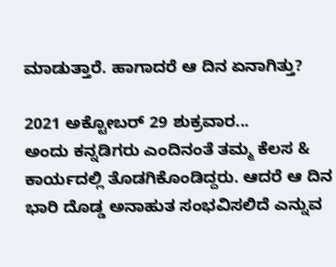ಮಾಡುತ್ತಾರೆ. ಹಾಗಾದರೆ ಆ ದಿನ ಏನಾಗಿತ್ತು?

2021 ಅಕ್ಟೋಬರ್ 29 ಶುಕ್ರವಾರ...
ಅಂದು ಕನ್ನಡಿಗರು ಎಂದಿನಂತೆ ತಮ್ಮ ಕೆಲಸ & ಕಾರ್ಯದಲ್ಲಿ ತೊಡಗಿಕೊಂಡಿದ್ದರು. ಆದರೆ ಆ ದಿನ ಭಾರಿ ದೊಡ್ಡ ಅನಾಹುತ ಸಂಭವಿಸಲಿದೆ ಎನ್ನುವ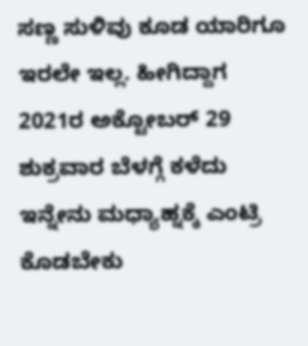ಸಣ್ಣ ಸುಳಿವು ಕೂಡ ಯಾರಿಗೂ ಇರಲೇ ಇಲ್ಲ. ಹೀಗಿದ್ದಾಗ 2021ರ ಅಕ್ಟೋಬರ್ 29 ಶುಕ್ರವಾರ ಬೆಳಗ್ಗೆ ಕಳೆದು ಇನ್ನೇನು ಮಧ್ಯಾಹ್ನಕ್ಕೆ ಎಂಟ್ರಿ ಕೊಡಬೇಕು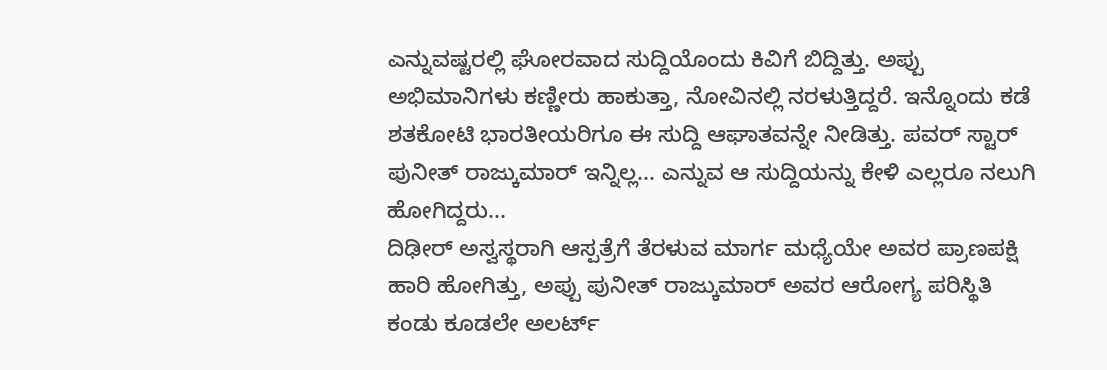ಎನ್ನುವಷ್ಟರಲ್ಲಿ ಘೋರವಾದ ಸುದ್ದಿಯೊಂದು ಕಿವಿಗೆ ಬಿದ್ದಿತ್ತು. ಅಪ್ಪು ಅಭಿಮಾನಿಗಳು ಕಣ್ಣೀರು ಹಾಕುತ್ತಾ, ನೋವಿನಲ್ಲಿ ನರಳುತ್ತಿದ್ದರೆ. ಇನ್ನೊಂದು ಕಡೆ ಶತಕೋಟಿ ಭಾರತೀಯರಿಗೂ ಈ ಸುದ್ದಿ ಆಘಾತವನ್ನೇ ನೀಡಿತ್ತು. ಪವರ್ ಸ್ಟಾರ್ ಪುನೀತ್ ರಾಜ್ಕುಮಾರ್ ಇನ್ನಿಲ್ಲ... ಎನ್ನುವ ಆ ಸುದ್ದಿಯನ್ನು ಕೇಳಿ ಎಲ್ಲರೂ ನಲುಗಿ ಹೋಗಿದ್ದರು...
ದಿಢೀರ್ ಅಸ್ವಸ್ಥರಾಗಿ ಆಸ್ಪತ್ರೆಗೆ ತೆರಳುವ ಮಾರ್ಗ ಮಧ್ಯೆಯೇ ಅವರ ಪ್ರಾಣಪಕ್ಷಿ ಹಾರಿ ಹೋಗಿತ್ತು, ಅಪ್ಪು ಪುನೀತ್ ರಾಜ್ಕುಮಾರ್ ಅವರ ಆರೋಗ್ಯ ಪರಿಸ್ಥಿತಿ ಕಂಡು ಕೂಡಲೇ ಅಲರ್ಟ್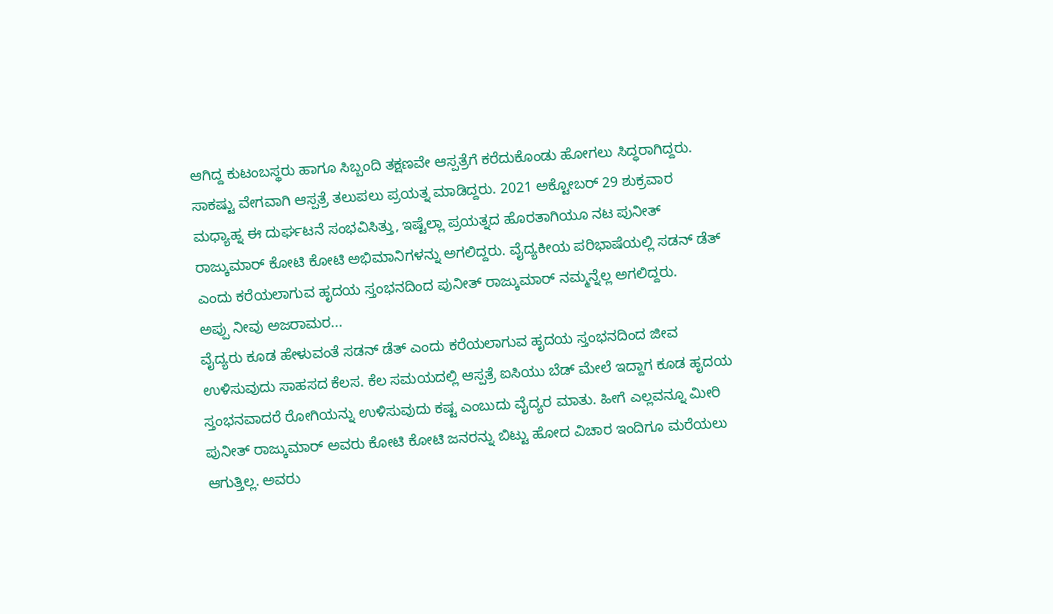ಆಗಿದ್ದ ಕುಟಂಬಸ್ಥರು ಹಾಗೂ ಸಿಬ್ಬಂದಿ ತಕ್ಷಣವೇ ಆಸ್ಪತ್ರೆಗೆ ಕರೆದುಕೊಂಡು ಹೋಗಲು ಸಿದ್ಧರಾಗಿದ್ದರು. ಸಾಕಷ್ಟು ವೇಗವಾಗಿ ಆಸ್ಪತ್ರೆ ತಲುಪಲು ಪ್ರಯತ್ನ ಮಾಡಿದ್ದರು. 2021 ಅಕ್ಟೋಬರ್ 29 ಶುಕ್ರವಾರ ಮಧ್ಯಾಹ್ನ ಈ ದುರ್ಘಟನೆ ಸಂಭವಿಸಿತ್ತು, ಇಷ್ಟೆಲ್ಲಾ ಪ್ರಯತ್ನದ ಹೊರತಾಗಿಯೂ ನಟ ಪುನೀತ್ ರಾಜ್ಕುಮಾರ್ ಕೋಟಿ ಕೋಟಿ ಅಭಿಮಾನಿಗಳನ್ನು ಅಗಲಿದ್ದರು. ವೈದ್ಯಕೀಯ ಪರಿಭಾಷೆಯಲ್ಲಿ ಸಡನ್ ಡೆತ್ ಎಂದು ಕರೆಯಲಾಗುವ ಹೃದಯ ಸ್ತಂಭನದಿಂದ ಪುನೀತ್ ರಾಜ್ಕುಮಾರ್ ನಮ್ಮನ್ನೆಲ್ಲ ಅಗಲಿದ್ದರು.
ಅಪ್ಪು ನೀವು ಅಜರಾಮರ...
ವೈದ್ಯರು ಕೂಡ ಹೇಳುವಂತೆ ಸಡನ್ ಡೆತ್ ಎಂದು ಕರೆಯಲಾಗುವ ಹೃದಯ ಸ್ತಂಭನದಿಂದ ಜೀವ ಉಳಿಸುವುದು ಸಾಹಸದ ಕೆಲಸ. ಕೆಲ ಸಮಯದಲ್ಲಿ ಆಸ್ಪತ್ರೆ ಐಸಿಯು ಬೆಡ್ ಮೇಲೆ ಇದ್ದಾಗ ಕೂಡ ಹೃದಯ ಸ್ತಂಭನವಾದರೆ ರೋಗಿಯನ್ನು ಉಳಿಸುವುದು ಕಷ್ಟ ಎಂಬುದು ವೈದ್ಯರ ಮಾತು. ಹೀಗೆ ಎಲ್ಲವನ್ನೂ ಮೀರಿ ಪುನೀತ್ ರಾಜ್ಕುಮಾರ್ ಅವರು ಕೋಟಿ ಕೋಟಿ ಜನರನ್ನು ಬಿಟ್ಟು ಹೋದ ವಿಚಾರ ಇಂದಿಗೂ ಮರೆಯಲು ಆಗುತ್ತಿಲ್ಲ. ಅವರು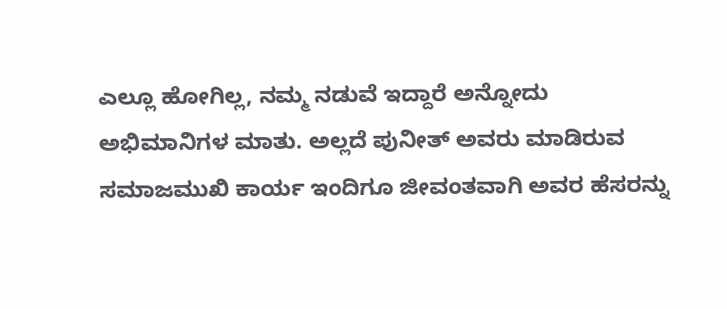ಎಲ್ಲೂ ಹೋಗಿಲ್ಲ, ನಮ್ಮ ನಡುವೆ ಇದ್ದಾರೆ ಅನ್ನೋದು ಅಭಿಮಾನಿಗಳ ಮಾತು. ಅಲ್ಲದೆ ಪುನೀತ್ ಅವರು ಮಾಡಿರುವ ಸಮಾಜಮುಖಿ ಕಾರ್ಯ ಇಂದಿಗೂ ಜೀವಂತವಾಗಿ ಅವರ ಹೆಸರನ್ನು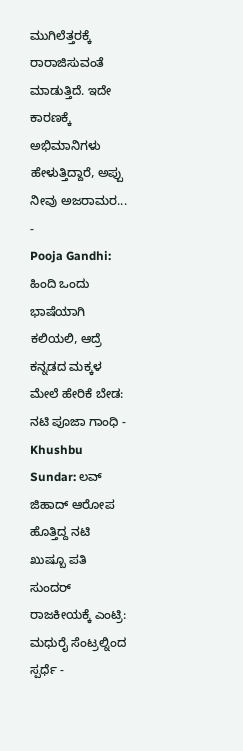ಮುಗಿಲೆತ್ತರಕ್ಕೆ ರಾರಾಜಿಸುವಂತೆ ಮಾಡುತ್ತಿದೆ. ಇದೇ ಕಾರಣಕ್ಕೆ ಅಭಿಮಾನಿಗಳು ಹೇಳುತ್ತಿದ್ದಾರೆ, ಅಪ್ಪು ನೀವು ಅಜರಾಮರ...
-
Pooja Gandhi: ಹಿಂದಿ ಒಂದು ಭಾಷೆಯಾಗಿ ಕಲಿಯಲಿ, ಆದ್ರೆ ಕನ್ನಡದ ಮಕ್ಕಳ ಮೇಲೆ ಹೇರಿಕೆ ಬೇಡ: ನಟಿ ಪೂಜಾ ಗಾಂಧಿ -
Khushbu Sundar: ಲವ್ ಜಿಹಾದ್ ಆರೋಪ ಹೊತ್ತಿದ್ದ ನಟಿ ಖುಷ್ಬೂ ಪತಿ ಸುಂದರ್ ರಾಜಕೀಯಕ್ಕೆ ಎಂಟ್ರಿ: ಮಧುರೈ ಸೆಂಟ್ರಲ್ನಿಂದ ಸ್ಪರ್ಧೆ -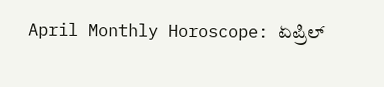April Monthly Horoscope: ಏಪ್ರಿಲ್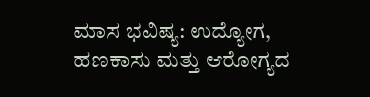ಮಾಸ ಭವಿಷ್ಯ: ಉದ್ಯೋಗ, ಹಣಕಾಸು ಮತ್ತು ಆರೋಗ್ಯದ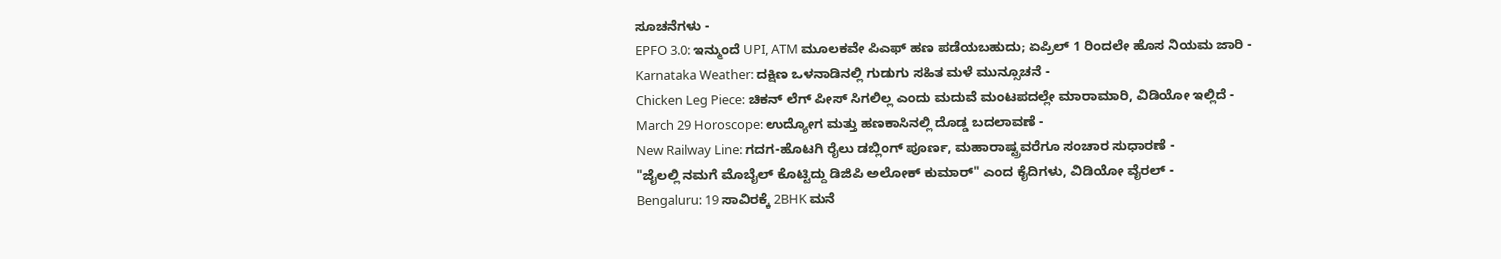ಸೂಚನೆಗಳು -
EPFO 3.0: ಇನ್ಮುಂದೆ UPI, ATM ಮೂಲಕವೇ ಪಿಎಫ್ ಹಣ ಪಡೆಯಬಹುದು; ಏಪ್ರಿಲ್ 1 ರಿಂದಲೇ ಹೊಸ ನಿಯಮ ಜಾರಿ -
Karnataka Weather: ದಕ್ಷಿಣ ಒಳನಾಡಿನಲ್ಲಿ ಗುಡುಗು ಸಹಿತ ಮಳೆ ಮುನ್ಸೂಚನೆ -
Chicken Leg Piece: ಚಿಕನ್ ಲೆಗ್ ಪೀಸ್ ಸಿಗಲಿಲ್ಲ ಎಂದು ಮದುವೆ ಮಂಟಪದಲ್ಲೇ ಮಾರಾಮಾರಿ, ವಿಡಿಯೋ ಇಲ್ಲಿದೆ -
March 29 Horoscope: ಉದ್ಯೋಗ ಮತ್ತು ಹಣಕಾಸಿನಲ್ಲಿ ದೊಡ್ಡ ಬದಲಾವಣೆ -
New Railway Line: ಗದಗ-ಹೊಟಗಿ ರೈಲು ಡಬ್ಲಿಂಗ್ ಪೂರ್ಣ, ಮಹಾರಾಷ್ಟ್ರವರೆಗೂ ಸಂಚಾರ ಸುಧಾರಣೆ -
"ಜೈಲಲ್ಲಿ ನಮಗೆ ಮೊಬೈಲ್ ಕೊಟ್ಟಿದ್ದು ಡಿಜಿಪಿ ಅಲೋಕ್ ಕುಮಾರ್" ಎಂದ ಕೈದಿಗಳು, ವಿಡಿಯೋ ವೈರಲ್ -
Bengaluru: 19 ಸಾವಿರಕ್ಕೆ 2BHK ಮನೆ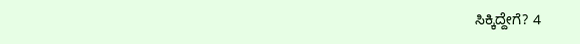ಸಿಕ್ಕಿದ್ದೇಗೆ? 4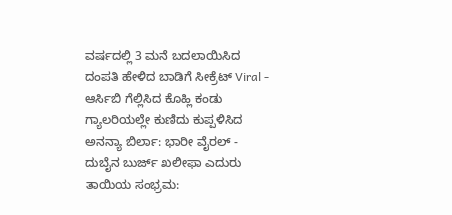ವರ್ಷದಲ್ಲಿ 3 ಮನೆ ಬದಲಾಯಿಸಿದ ದಂಪತಿ ಹೇಳಿದ ಬಾಡಿಗೆ ಸೀಕ್ರೆಟ್ Viral -
ಆರ್ಸಿಬಿ ಗೆಲ್ಲಿಸಿದ ಕೊಹ್ಲಿ ಕಂಡು ಗ್ಯಾಲರಿಯಲ್ಲೇ ಕುಣಿದು ಕುಪ್ಪಳಿಸಿದ ಅನನ್ಯಾ ಬಿರ್ಲಾ: ಭಾರೀ ವೈರಲ್ -
ದುಬೈನ ಬುರ್ಜ್ ಖಲೀಫಾ ಎದುರು ತಾಯಿಯ ಸಂಭ್ರಮ: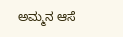ಅಮ್ಮನ ಆಸೆ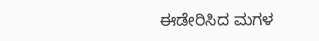ಈಡೇರಿಸಿದ ಮಗಳ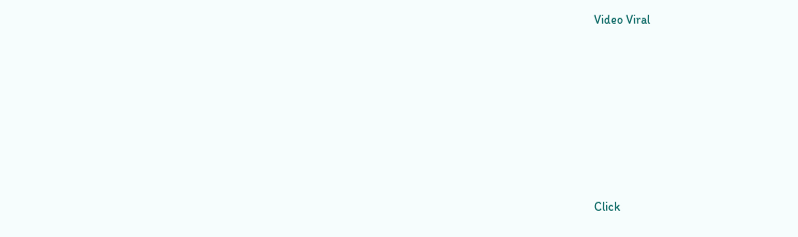Video Viral












Click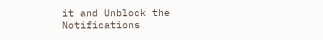it and Unblock the Notifications